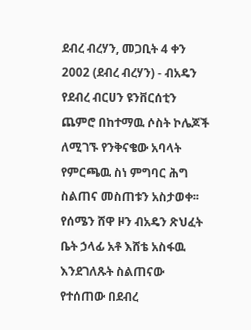ደብረ ብረሃን, መጋቢት 4 ቀን 2002 (ደብረ ብረሃን) - ብአዴን የደብረ ብርሀን ዩንቨርሰቲን ጨምሮ በከተማዉ ሶስት ኮሌጆች ለሚገኙ የንቅናቄው አባላት የምርጫዉ ስነ ምግባር ሕግ ስልጠና መስጠቱን አስታወቀ፡፡
የሰሜን ሸዋ ዞን ብአዴን ጽህፈት ቤት ኃላፊ አቶ እሸቴ አስፋዉ እንደገለጹት ስልጠናው የተሰጠው በደብረ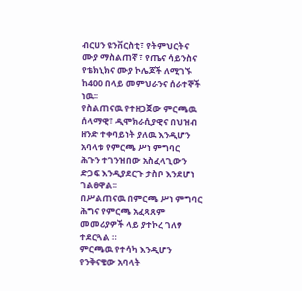ብርሀን ዩንቨርስቲ፣ የትምህርትና
ሙያ ማስልጠኛ ፣ የጤና ሳይንስና የቴክኒክና ሙያ ኮሌጆች ለሚገኙ ከ400 በላይ መምህራንና ሰራተኞች ነዉ፡፡
የስልጠናዉ የተዘጋጀው ምርጫዉ ሰላማዊ፣ ዲሞክራሲያዊና በህዝብ ዘንድ ተቀባይነት ያለዉ እንዲሆን አባላቱ የምርጫ ሥነ ምግባር
ሕጉን ተገንዝበው አስፈላጊውን ድጋፍ እንዲያደርጉ ታስቦ እንደሆነ ገልፀዋል፡፡
በሥልጠናዉ በምርጫ ሥነ ምግባር ሕግና የምርጫ አፈጻጸም መመሪያዎች ላይ ያተኮረ ገለፃ ተደርጓል ።
ምርጫዉ የተሳካ እንዲሆን የንቅናቄው አባላት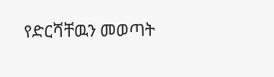የድርሻቸዉን መወጣት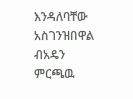እንዳለባቸው አስገንዝበዋል
ብአዴን ምርጫዉ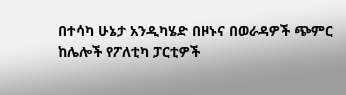በተሳካ ሁኔታ አንዲካሄድ በዞኑና በወራዳዎች ጭምር ከሌሎች የፖለቲካ ፓርቲዎች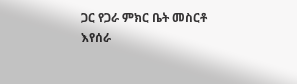ጋር የጋራ ምክር ቤት መስርቶ
እየሰራ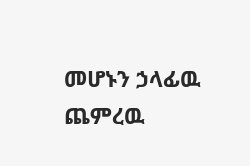መሆኑን ኃላፊዉ ጨምረዉ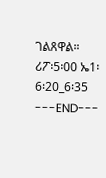ገልጸዋል።
ሪፖ፡5፡00 ኤ1፡6፡20_6፡35
---END---